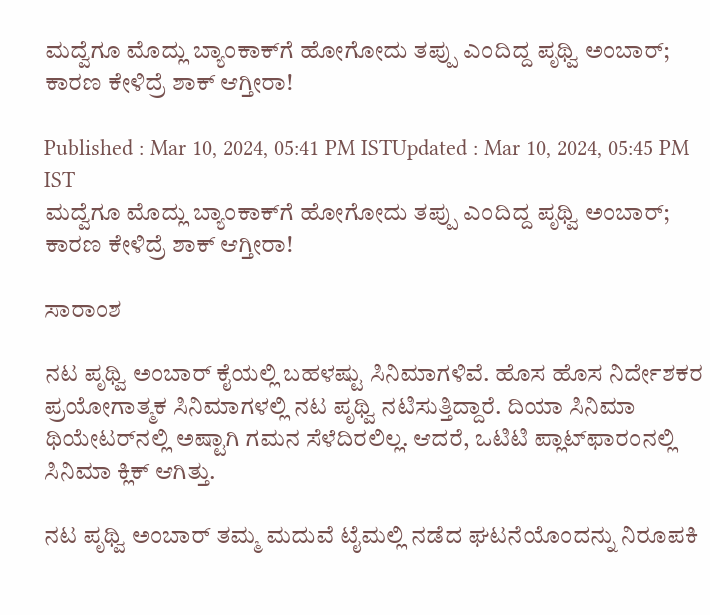ಮದ್ವೆಗೂ ಮೊದ್ಲು ಬ್ಯಾಂಕಾಕ್‌ಗೆ ಹೋಗೋದು ತಪ್ಪು ಎಂದಿದ್ದ ಪೃಥ್ವಿ ಅಂಬಾರ್; ಕಾರಣ ಕೇಳಿದ್ರೆ ಶಾಕ್ ಆಗ್ತೀರಾ!

Published : Mar 10, 2024, 05:41 PM ISTUpdated : Mar 10, 2024, 05:45 PM IST
ಮದ್ವೆಗೂ ಮೊದ್ಲು ಬ್ಯಾಂಕಾಕ್‌ಗೆ ಹೋಗೋದು ತಪ್ಪು ಎಂದಿದ್ದ ಪೃಥ್ವಿ ಅಂಬಾರ್; ಕಾರಣ ಕೇಳಿದ್ರೆ ಶಾಕ್ ಆಗ್ತೀರಾ!

ಸಾರಾಂಶ

ನಟ ಪೃಥ್ವಿ ಅಂಬಾರ್ ಕೈಯಲ್ಲಿ ಬಹಳಷ್ಟು ಸಿನಿಮಾಗಳಿವೆ. ಹೊಸ ಹೊಸ ನಿರ್ದೇಶಕರ ಪ್ರಯೋಗಾತ್ಮಕ ಸಿನಿಮಾಗಳಲ್ಲಿ ನಟ ಪೃಥ್ವಿ ನಟಿಸುತ್ತಿದ್ದಾರೆ. ದಿಯಾ ಸಿನಿಮಾ ಥಿಯೇಟರ್‌ನಲ್ಲಿ ಅಷ್ಟಾಗಿ ಗಮನ ಸೆಳೆದಿರಲಿಲ್ಲ. ಆದರೆ, ಒಟಿಟಿ ಪ್ಲಾಟ್‌ಫಾರಂನಲ್ಲಿ ಸಿನಿಮಾ ಕ್ಲಿಕ್ ಆಗಿತ್ತು.

ನಟ ಪೃಥ್ವಿ ಅಂಬಾರ್ ತಮ್ಮ ಮದುವೆ ಟೈಮಲ್ಲಿ ನಡೆದ ಘಟನೆಯೊಂದನ್ನು ನಿರೂಪಕಿ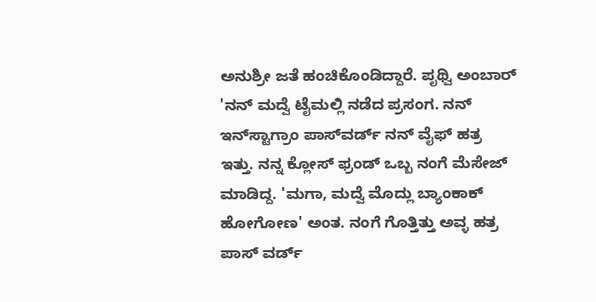ಅನುಶ್ರೀ ಜತೆ ಹಂಚಿಕೊಂಡಿದ್ದಾರೆ. ಪೃಥ್ವಿ ಅಂಬಾರ್ 'ನನ್ ಮದ್ವೆ ಟೈಮಲ್ಲಿ ನಡೆದ ಪ್ರಸಂಗ. ನನ್ ಇನ್‌ಸ್ಟಾಗ್ರಾಂ ಪಾಸ್‌ವರ್ಡ್‌ ನನ್ ವೈಫ್ ಹತ್ರ ಇತ್ತು. ನನ್ನ ಕ್ಲೋಸ್ ಫ್ರಂಡ್‌ ಒಬ್ಬ ನಂಗೆ ಮೆಸೇಜ್ ಮಾಡಿದ್ದ. 'ಮಗಾ, ಮದ್ವೆ ಮೊದ್ಲು ಬ್ಯಾಂಕಾಕ್ ಹೋಗೋಣ' ಅಂತ. ನಂಗೆ ಗೊತ್ತಿತ್ತು ಅವ್ಳ ಹತ್ರ ಪಾಸ್‌ ವರ್ಡ್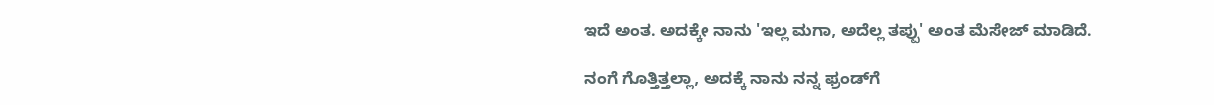ಇದೆ ಅಂತ. ಅದಕ್ಕೇ ನಾನು 'ಇಲ್ಲ ಮಗಾ, ಅದೆಲ್ಲ ತಪ್ಪು' ಅಂತ ಮೆಸೇಜ್ ಮಾಡಿದೆ.

ನಂಗೆ ಗೊತ್ತಿತ್ತಲ್ಲಾ, ಅದಕ್ಕೆ ನಾನು ನನ್ನ ಫ್ರಂಡ್‌ಗೆ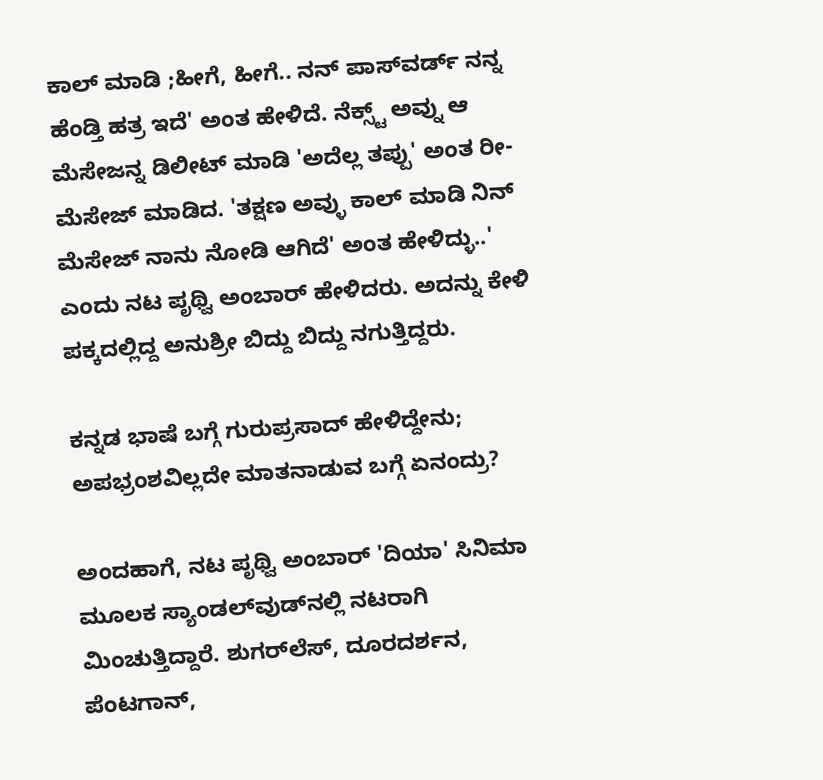ಕಾಲ್ ಮಾಡಿ ;ಹೀಗೆ, ಹೀಗೆ.. ನನ್ ಪಾಸ್‌ವರ್ಡ್‌ ನನ್ನ ಹೆಂಡ್ತಿ ಹತ್ರ ಇದೆ' ಅಂತ ಹೇಳಿದೆ. ನೆಕ್ಸ್ಟ್‌ ಅವ್ನು ಆ ಮೆಸೇಜನ್ನ ಡಿಲೀಟ್ ಮಾಡಿ 'ಅದೆಲ್ಲ ತಪ್ಪು' ಅಂತ ರೀ-ಮೆಸೇಜ್ ಮಾಡಿದ. 'ತಕ್ಷಣ ಅವ್ಳು ಕಾಲ್ ಮಾಡಿ ನಿನ್ ಮೆಸೇಜ್ ನಾನು ನೋಡಿ ಆಗಿದೆ' ಅಂತ ಹೇಳಿದ್ಳು..' ಎಂದು ನಟ ಪೃಥ್ವಿ ಅಂಬಾರ್ ಹೇಳಿದರು. ಅದನ್ನು ಕೇಳಿ ಪಕ್ಕದಲ್ಲಿದ್ದ ಅನುಶ್ರೀ ಬಿದ್ದು ಬಿದ್ದು ನಗುತ್ತಿದ್ದರು.

ಕನ್ನಡ ಭಾಷೆ ಬಗ್ಗೆ ಗುರುಪ್ರಸಾದ್ ಹೇಳಿದ್ದೇನು; ಅಪಭ್ರಂಶವಿಲ್ಲದೇ ಮಾತನಾಡುವ ಬಗ್ಗೆ ಏನಂದ್ರು?

ಅಂದಹಾಗೆ, ನಟ ಪೃಥ್ವಿ ಅಂಬಾರ್ 'ದಿಯಾ' ಸಿನಿಮಾ ಮೂಲಕ ಸ್ಯಾಂಡಲ್‌ವುಡ್‌ನಲ್ಲಿ ನಟರಾಗಿ ಮಿಂಚುತ್ತಿದ್ದಾರೆ. ಶುಗರ್‌ಲೆಸ್‌, ದೂರದರ್ಶನ, ಪೆಂಟಗಾನ್,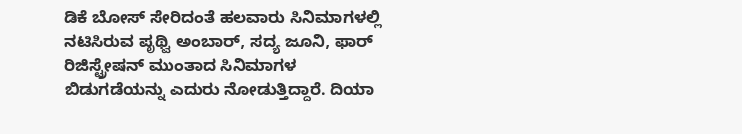ಡಿಕೆ ಬೋಸ್ ಸೇರಿದಂತೆ ಹಲವಾರು ಸಿನಿಮಾಗಳಲ್ಲಿ ನಟಿಸಿರುವ ಪೃಥ್ವಿ ಅಂಬಾರ್, ಸದ್ಯ ಜೂನಿ, ಫಾರ್ ರಿಜಿಸ್ಟ್ರೇಷನ್ ಮುಂತಾದ ಸಿನಿಮಾಗಳ ಬಿಡುಗಡೆಯನ್ನು ಎದುರು ನೋಡುತ್ತಿದ್ದಾರೆ. ದಿಯಾ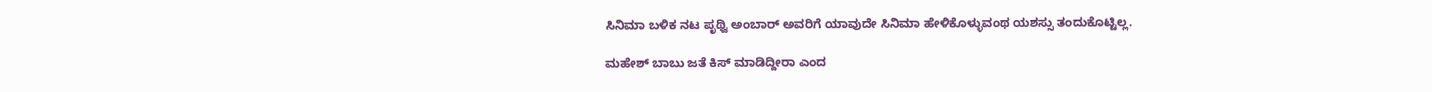ಸಿನಿಮಾ ಬಳಿಕ ನಟ ಪೃಥ್ವಿ ಅಂಬಾರ್ ಅವರಿಗೆ ಯಾವುದೇ ಸಿನಿಮಾ ಹೇಳಿಕೊಳ್ಳುವಂಥ ಯಶಸ್ಸು ತಂದುಕೊಟ್ಟಿಲ್ಲ.

ಮಹೇಶ್ ಬಾಬು ಜತೆ ಕಿಸ್ ಮಾಡಿದ್ದೀರಾ ಎಂದ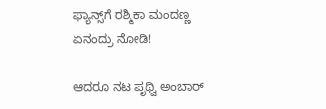ಫ್ಯಾನ್ಸ್‌ಗೆ ರಶ್ಮಿಕಾ ಮಂದಣ್ಣ ಏನಂದ್ರು ನೋಡಿ!

ಆದರೂ ನಟ ಪೃಥ್ವಿ ಅಂಬಾರ್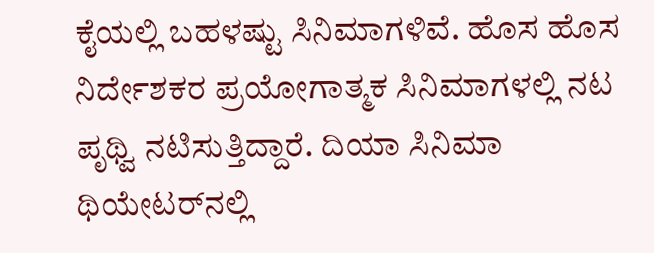ಕೈಯಲ್ಲಿ ಬಹಳಷ್ಟು ಸಿನಿಮಾಗಳಿವೆ. ಹೊಸ ಹೊಸ ನಿರ್ದೇಶಕರ ಪ್ರಯೋಗಾತ್ಮಕ ಸಿನಿಮಾಗಳಲ್ಲಿ ನಟ ಪೃಥ್ವಿ ನಟಿಸುತ್ತಿದ್ದಾರೆ. ದಿಯಾ ಸಿನಿಮಾ ಥಿಯೇಟರ್‌ನಲ್ಲಿ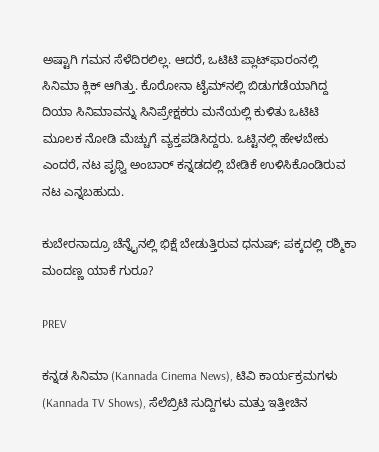ಅಷ್ಟಾಗಿ ಗಮನ ಸೆಳೆದಿರಲಿಲ್ಲ. ಆದರೆ, ಒಟಿಟಿ ಪ್ಲಾಟ್‌ಫಾರಂನಲ್ಲಿ ಸಿನಿಮಾ ಕ್ಲಿಕ್ ಆಗಿತ್ತು. ಕೊರೋನಾ ಟೈಮ್‌ನಲ್ಲಿ ಬಿಡುಗಡೆಯಾಗಿದ್ದ ದಿಯಾ ಸಿನಿಮಾವನ್ನು ಸಿನಿಪ್ರೇಕ್ಷಕರು ಮನೆಯಲ್ಲಿ ಕುಳಿತು ಒಟಿಟಿ ಮೂಲಕ ನೋಡಿ ಮೆಚ್ಚುಗೆ ವ್ಯಕ್ತಪಡಿಸಿದ್ದರು. ಒಟ್ಟಿನಲ್ಲಿ ಹೇಳಬೇಕು ಎಂದರೆ, ನಟ ಪೃಥ್ವಿ ಅಂಬಾರ್ ಕನ್ನಡದಲ್ಲಿ ಬೇಡಿಕೆ ಉಳಿಸಿಕೊಂಡಿರುವ ನಟ ಎನ್ನಬಹುದು.

ಕುಬೇರನಾದ್ರೂ ಚೆನ್ನೈನಲ್ಲಿ ಭಿಕ್ಷೆ ಬೇಡುತ್ತಿರುವ ಧನುಷ್; ಪಕ್ಕದಲ್ಲಿ ರಶ್ಮಿಕಾ ಮಂದಣ್ಣ ಯಾಕೆ ಗುರೂ?

PREV

ಕನ್ನಡ ಸಿನಿಮಾ (Kannada Cinema News), ಟಿವಿ ಕಾರ್ಯಕ್ರಮಗಳು (Kannada TV Shows), ಸೆಲೆಬ್ರಿಟಿ ಸುದ್ದಿಗಳು ಮತ್ತು ಇತ್ತೀಚಿನ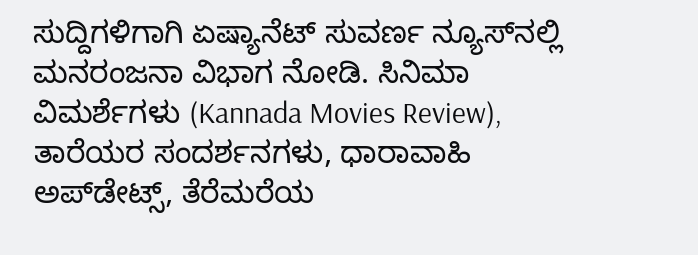ಸುದ್ದಿಗಳಿಗಾಗಿ ಏಷ್ಯಾನೆಟ್ ಸುವರ್ಣ ನ್ಯೂಸ್‌ನಲ್ಲಿ ಮನರಂಜನಾ ವಿಭಾಗ ನೋಡಿ. ಸಿನಿಮಾ ವಿಮರ್ಶೆಗಳು (Kannada Movies Review), ತಾರೆಯರ ಸಂದರ್ಶನಗಳು, ಧಾರಾವಾಹಿ ಅಪ್‌ಡೇಟ್ಸ್‌, ತೆರೆಮರೆಯ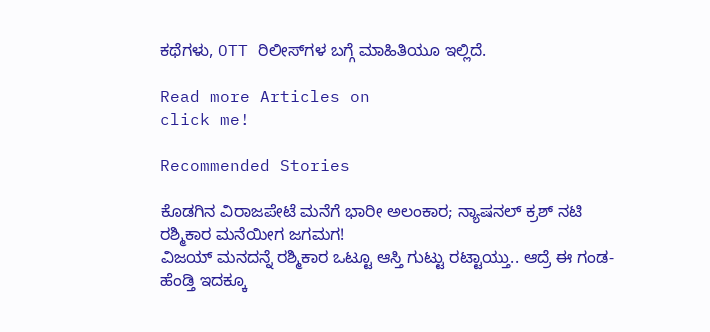ಕಥೆಗಳು, OTT ರಿಲೀಸ್‌ಗಳ ಬಗ್ಗೆ ಮಾಹಿತಿಯೂ ಇಲ್ಲಿದೆ.

Read more Articles on
click me!

Recommended Stories

ಕೊಡಗಿನ ವಿರಾಜಪೇಟೆ ಮನೆಗೆ ಭಾರೀ ಅಲಂಕಾರ; ನ್ಯಾಷನಲ್ ಕ್ರಶ್ ನಟಿ ರಶ್ಮಿಕಾರ ಮನೆಯೀಗ ಜಗಮಗ!
ವಿಜಯ್ ಮನದನ್ನೆ ರಶ್ಮಿಕಾರ ಒಟ್ಟೂ ಆಸ್ತಿ ಗುಟ್ಟು ರಟ್ಟಾಯ್ತು.. ಆದ್ರೆ ಈ ಗಂಡ-ಹೆಂಡ್ತಿ ಇದಕ್ಕೂ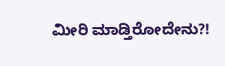ಮೀರಿ ಮಾಡ್ತಿರೋದೇನು?!